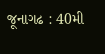જૂનાગઢ : 40મી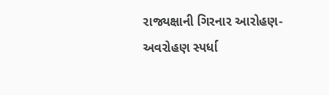રાજ્યક્ષાની ગિરનાર આરોહણ-અવરોહણ સ્પર્ધા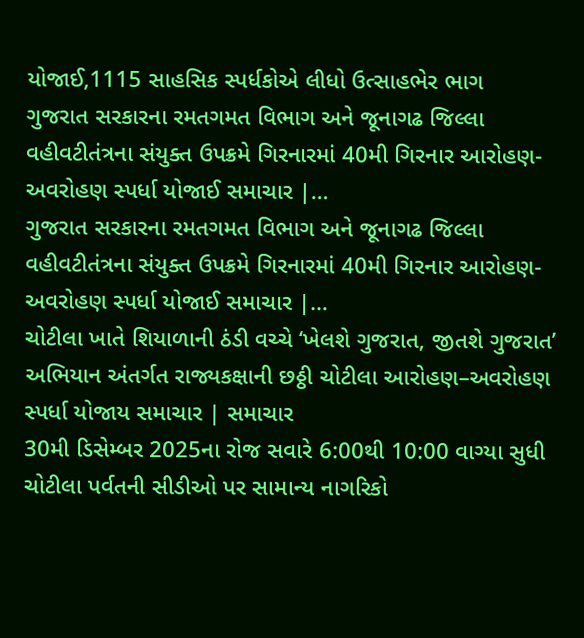યોજાઈ,1115 સાહસિક સ્પર્ધકોએ લીધો ઉત્સાહભેર ભાગ
ગુજરાત સરકારના રમતગમત વિભાગ અને જૂનાગઢ જિલ્લા વહીવટીતંત્રના સંયુક્ત ઉપક્રમે ગિરનારમાં 40મી ગિરનાર આરોહણ-અવરોહણ સ્પર્ધા યોજાઈ સમાચાર |…
ગુજરાત સરકારના રમતગમત વિભાગ અને જૂનાગઢ જિલ્લા વહીવટીતંત્રના સંયુક્ત ઉપક્રમે ગિરનારમાં 40મી ગિરનાર આરોહણ-અવરોહણ સ્પર્ધા યોજાઈ સમાચાર |…
ચોટીલા ખાતે શિયાળાની ઠંડી વચ્ચે ‘ખેલશે ગુજરાત, જીતશે ગુજરાત’ અભિયાન અંતર્ગત રાજ્યકક્ષાની છઠ્ઠી ચોટીલા આરોહણ–અવરોહણ સ્પર્ધા યોજાય સમાચાર | સમાચાર
30મી ડિસેમ્બર 2025ના રોજ સવારે 6:00થી 10:00 વાગ્યા સુધી ચોટીલા પર્વતની સીડીઓ પર સામાન્ય નાગરિકો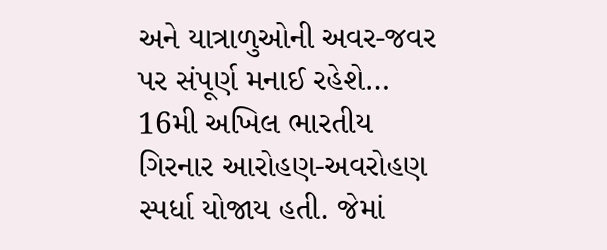અને યાત્રાળુઓની અવર-જવર પર સંપૂર્ણ મનાઈ રહેશે…
16મી અખિલ ભારતીય ગિરનાર આરોહણ-અવરોહણ સ્પર્ધા યોજાય હતી. જેમાં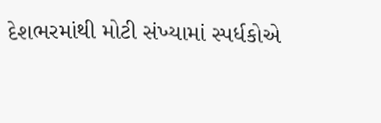દેશભરમાંથી મોટી સંખ્યામાં સ્પર્ધકોએ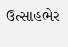ઉત્સાહભેર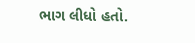ભાગ લીધો હતો.